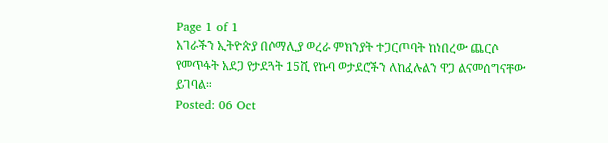Page 1 of 1
አገራችን ኢትዮጵያ በሶማሊያ ወረራ ምክንያት ተጋርጦባት ከነበረው ጨርሶ የመጥፋት አደጋ የታደጓት 15ሺ የኩባ ወታደሮችን ለከፈሉልን ዋጋ ልናመሰግናቸው ይገባል።
Posted: 06 Oct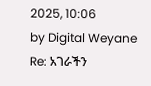2025, 10:06
by Digital Weyane
Re: አገራችን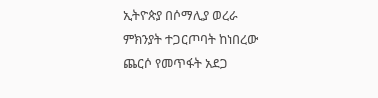ኢትዮጵያ በሶማሊያ ወረራ ምክንያት ተጋርጦባት ከነበረው ጨርሶ የመጥፋት አደጋ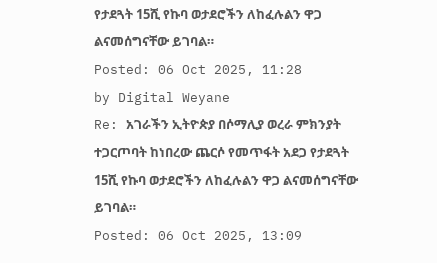የታደጓት 15ሺ የኩባ ወታደሮችን ለከፈሉልን ዋጋ ልናመሰግናቸው ይገባል።
Posted: 06 Oct 2025, 11:28
by Digital Weyane
Re: አገራችን ኢትዮጵያ በሶማሊያ ወረራ ምክንያት ተጋርጦባት ከነበረው ጨርሶ የመጥፋት አደጋ የታደጓት 15ሺ የኩባ ወታደሮችን ለከፈሉልን ዋጋ ልናመሰግናቸው ይገባል።
Posted: 06 Oct 2025, 13:09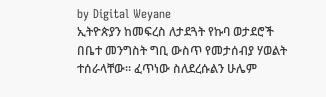by Digital Weyane
ኢትዮጵያን ከመፍረስ ለታደጓት የኩባ ወታደሮች በቤተ መንግስት ግቢ ውስጥ የመታሰብያ ሃወልት ተሰራላቸው። ፈጥነው ስለደረሱልን ሁሌም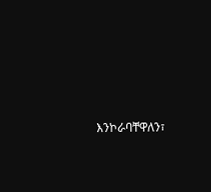እንኮራባቸዋለን፣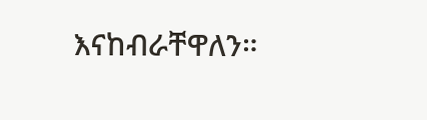እናከብራቸዋለን።